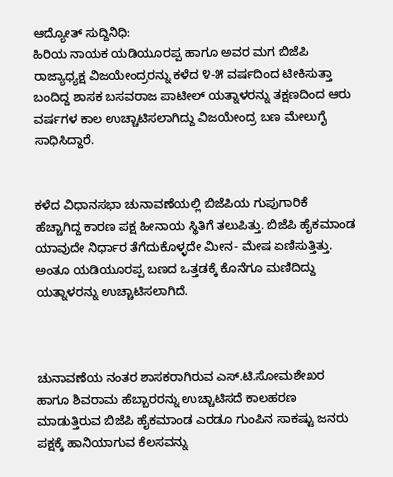ಆದ್ಯೋತ್ ಸುದ್ದಿನಿಧಿ:
ಹಿರಿಯ ನಾಯಕ ಯಡಿಯೂರಪ್ಪ ಹಾಗೂ ಅವರ ಮಗ ಬಿಜೆಪಿ ರಾಜ್ಯಾಧ್ಯಕ್ಷ ವಿಜಯೇಂದ್ರರನ್ನು ಕಳೆದ ೪-೫ ವರ್ಷದಿಂದ ಟೀಕಿಸುತ್ತಾ ಬಂದಿದ್ದ ಶಾಸಕ ಬಸವರಾಜ ಪಾಟೀಲ್ ಯತ್ನಾಳರನ್ನು ತಕ್ಷಣದಿಂದ ಆರು ವರ್ಷಗಳ ಕಾಲ ಉಚ್ಚಾಟಿಸಲಾಗಿದ್ದು ವಿಜಯೇಂದ್ರ ಬಣ ಮೇಲುಗೈ ಸಾಧಿಸಿದ್ದಾರೆ.


ಕಳೆದ ವಿಧಾನಸಭಾ ಚುನಾವಣೆಯಲ್ಲಿ ಬಿಜೆಪಿಯ ಗುಪುಗಾರಿಕೆ ಹೆಚ್ಚಾಗಿದ್ದ ಕಾರಣ ಪಕ್ಷ ಹೀನಾಯ ಸ್ಥಿತಿಗೆ ತಲುಪಿತ್ತು. ಬಿಜೆಪಿ ಹೈಕಮಾಂಡ ಯಾವುದೇ ನಿರ್ಧಾರ ತೆಗೆದುಕೊಳ್ಳದೇ ಮೀನ- ಮೇಷ ಏಣಿಸುತ್ತಿತ್ತು. ಅಂತೂ ಯಡಿಯೂರಪ್ಪ ಬಣದ ಒತ್ತಡಕ್ಕೆ ಕೊನೆಗೂ ಮಣಿದಿದ್ದು ಯತ್ನಾಳರನ್ನು ಉಚ್ಚಾಟಿಸಲಾಗಿದೆ.



ಚುನಾವಣೆಯ ನಂತರ ಶಾಸಕರಾಗಿರುವ ಎಸ್.ಟಿ.ಸೋಮಶೇಖರ ಹಾಗೂ ಶಿವರಾಮ ಹೆಬ್ಬಾರರನ್ನು ಉಚ್ಚಾಟಿಸದೆ ಕಾಲಹರಣ ಮಾಡುತ್ತಿರುವ ಬಿಜೆಪಿ ಹೈಕಮಾಂಡ ಎರಡೂ ಗುಂಪಿನ ಸಾಕಷ್ಟು ಜನರು ಪಕ್ಷಕ್ಕೆ ಹಾನಿಯಾಗುವ ಕೆಲಸವನ್ನು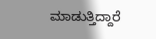ಮಾಡುತ್ತಿದ್ದಾರೆ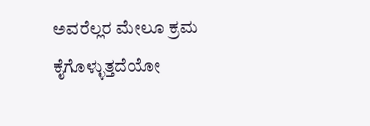ಅವರೆಲ್ಲರ ಮೇಲೂ ಕ್ರಮ ಕೈಗೊಳ್ಳುತ್ತದೆಯೋ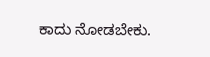ಕಾದು ನೋಡಬೇಕು.